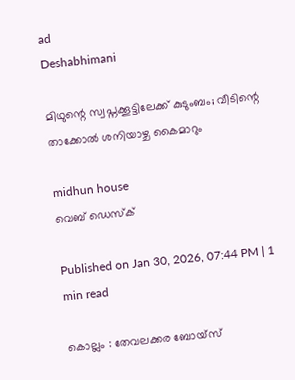ad
Deshabhimani

മിഥുന്റെ സ്വപ്നക്കൂട്ടിലേക്ക്‌ കുടുംബം; വീടിന്റെ താക്കോൽ ശനിയാഴ്ച കൈമാറും

midhun house
വെബ് ഡെസ്ക്

Published on Jan 30, 2026, 07:44 PM | 1 min read

കൊല്ലം : തേവലക്കര ബോയ്‌സ്‌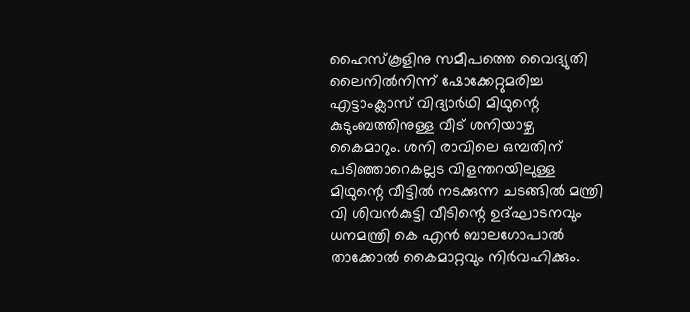ഹൈസ്‌കൂളിനു സമീപത്തെ വൈദ്യുതി ലൈനിൽനിന്ന്‌ ഷോക്കേറ്റുമരിച്ച എട്ടാംക്ലാസ്‌ വിദ്യാർഥി മിഥുന്റെ കുടുംബത്തിനുള്ള വീട് ശനിയാഴ്ച കൈമാറും. ശനി രാവിലെ ഒമ്പതിന്‌ പടിഞ്ഞാറെകല്ലട വിളന്തറയിലുള്ള മിഥുന്റെ വീട്ടിൽ നടക്കുന്ന ചടങ്ങിൽ മന്ത്രി വി ശിവൻകുട്ടി വീടിന്റെ ഉദ്ഘാടനവും ധനമന്ത്രി കെ എൻ ബാലഗോപാൽ താക്കോൽ കൈമാറ്റവും നിർവഹിക്കും.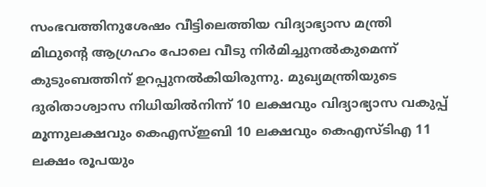സംഭവത്തിനുശേഷം വീട്ടിലെത്തിയ വിദ്യാഭ്യാസ മന്ത്രി മിഥുന്റെ ആഗ്രഹം പോലെ വീടു നിർമിച്ചുനൽകുമെന്ന്‌ കുടുംബത്തിന്‌ ഉറപ്പുനൽകിയിരുന്നു. മുഖ്യമന്ത്രിയുടെ ദുരിതാശ്വാസ നിധിയിൽനിന്ന്‌ 10 ലക്ഷവും വിദ്യാഭ്യാസ വകുപ്പ്‌ മൂന്നുലക്ഷവും കെഎസ്‌ഇബി 10 ലക്ഷവും കെഎസ്‌ടിഎ 11 ലക്ഷം രൂപയും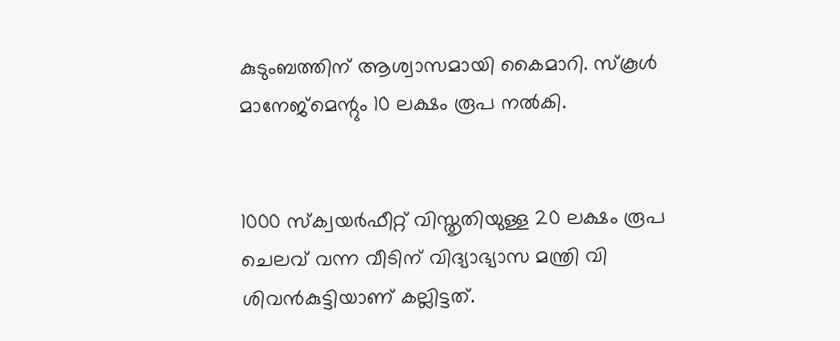കുടുംബത്തിന് ആശ്വാസമായി കൈമാറി. സ്‌കൂൾ മാനേജ്‌മെന്റും 10 ലക്ഷം രൂപ നൽകി.


1000 സ്ക്വയർഫീറ്റ് വിസ്തൃതിയുള്ള 20 ലക്ഷം രൂപ ചെലവ്‌ വന്ന വീടിന് വിദ്യാഭ്യാസ മന്ത്രി വി ശിവൻകുട്ടിയാണ്‌ കല്ലിട്ടത്‌.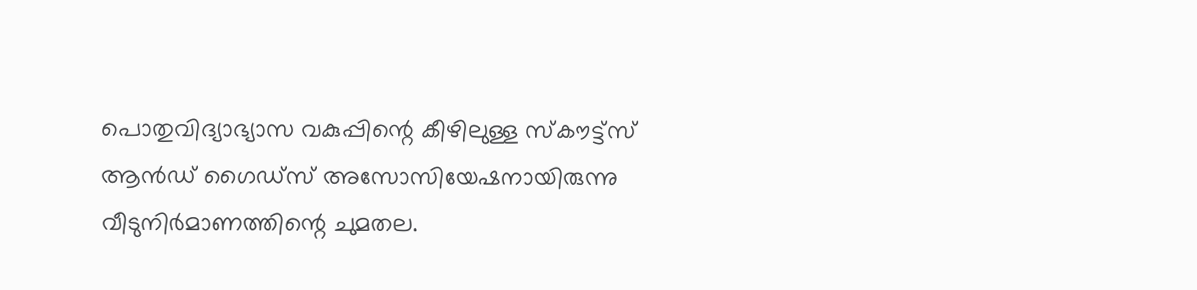പൊതുവിദ്യാഭ്യാസ വകുപ്പിന്റെ ക‍ീഴിലുള്ള സ്ക‍ൗട്ട്സ് ആൻഡ്‌ ഗൈഡ്‌സ് അസോസിയേഷനായിരുന്നു വീടുനിർമാണത്തിന്റെ ചുമതല.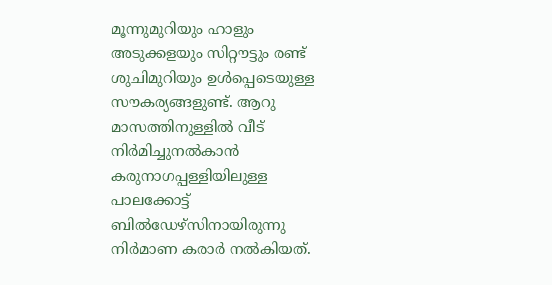മൂന്നുമുറിയും ഹാളും അടുക്കളയും സിറ്റ‍ൗട്ടും രണ്ട് ശുചിമുറിയും ഉൾപ്പെടെയുള്ള സ‍ൗകര്യങ്ങളുണ്ട്‌. ആറു മാസത്തിനുള്ളിൽ വീട്‌ നിർമിച്ചുനൽകാൻ കരുനാഗപ്പള്ളിയിലുള്ള പാലക്കോട്ട്‌ ബിൽഡേഴ്‌സിനായിരുന്നു നിർമാണ കരാർ നൽകിയത്‌.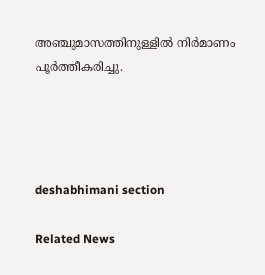അഞ്ചുമാസത്തിനുള്ളിൽ നിർമാണം പൂർത്തീകരിച്ചു.




deshabhimani section

Related News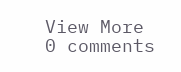View More
0 comments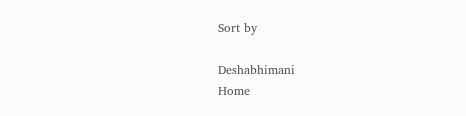Sort by

Deshabhimani
Home